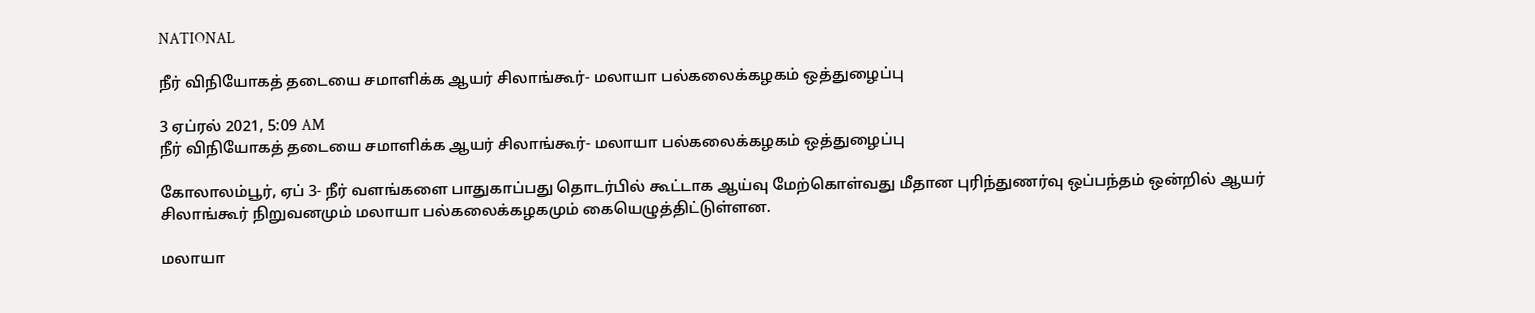NATIONAL

நீர் விநியோகத் தடையை சமாளிக்க ஆயர் சிலாங்கூர்- மலாயா பல்கலைக்கழகம் ஒத்துழைப்பு

3 ஏப்ரல் 2021, 5:09 AM
நீர் விநியோகத் தடையை சமாளிக்க ஆயர் சிலாங்கூர்- மலாயா பல்கலைக்கழகம் ஒத்துழைப்பு

கோலாலம்பூர், ஏப் 3- நீர் வளங்களை பாதுகாப்பது தொடர்பில் கூட்டாக ஆய்வு மேற்கொள்வது மீதான புரிந்துணர்வு ஒப்பந்தம் ஒன்றில் ஆயர் சிலாங்கூர் நிறுவனமும் மலாயா பல்கலைக்கழகமும் கையெழுத்திட்டுள்ளன.

மலாயா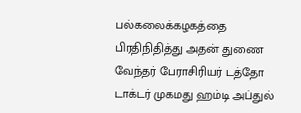பல்கலைக்கழகத்தை பிரதிநிதித்து அதன் துணை வேந்தர் பேராசிரியர் டத்தோ டாக்டர் முகமது ஹம்டி அப்துல்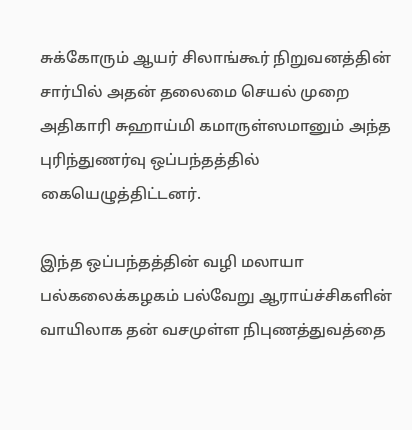சுக்கோரும் ஆயர் சிலாங்கூர் நிறுவனத்தின் சார்பில் அதன் தலைமை செயல் முறை அதிகாரி சுஹாய்மி கமாருள்ஸமானும் அந்த புரிந்துணர்வு ஒப்பந்தத்தில் கையெழுத்திட்டனர்.

இந்த ஒப்பந்தத்தின் வழி மலாயா பல்கலைக்கழகம் பல்வேறு ஆராய்ச்சிகளின் வாயிலாக தன் வசமுள்ள நிபுணத்துவத்தை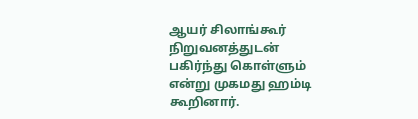ஆயர் சிலாங்கூர் நிறுவனத்துடன் பகிர்ந்து கொள்ளும் என்று முகமது ஹம்டி கூறினார்.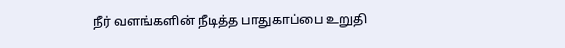நீர் வளங்களின் நீடித்த பாதுகாப்பை உறுதி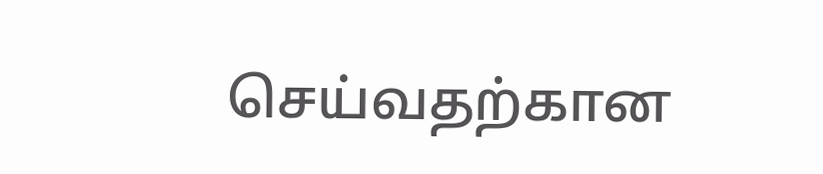செய்வதற்கான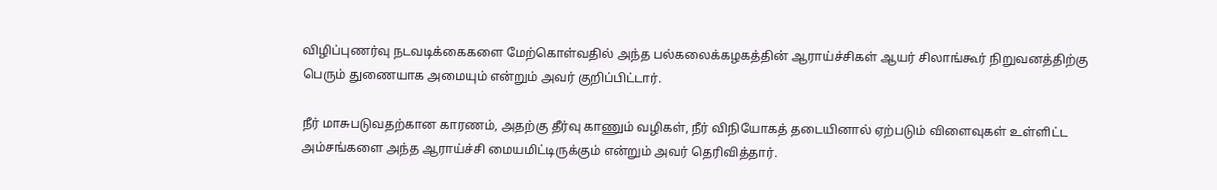விழிப்புணர்வு நடவடிக்கைகளை மேற்கொள்வதில் அந்த பல்கலைக்கழகத்தின் ஆராய்ச்சிகள் ஆயர் சிலாங்கூர் நிறுவனத்திற்கு பெரும் துணையாக அமையும் என்றும் அவர் குறிப்பிட்டார்.

நீர் மாசுபடுவதற்கான காரணம், அதற்கு தீர்வு காணும் வழிகள், நீர் விநியோகத் தடையினால் ஏற்படும் விளைவுகள் உள்ளிட்ட அம்சங்களை அந்த ஆராய்ச்சி மையமிட்டிருக்கும் என்றும் அவர் தெரிவித்தார்.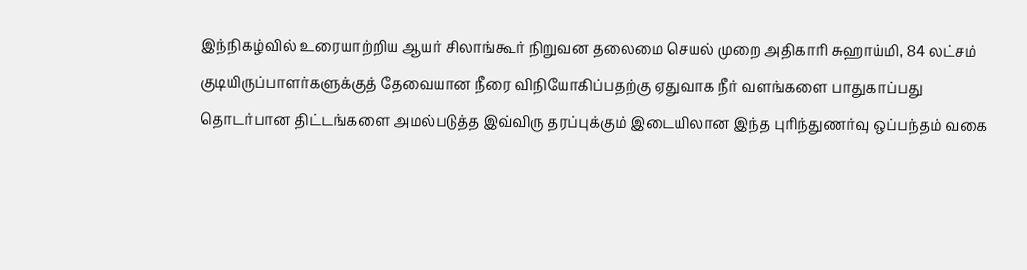இந்நிகழ்வில் உரையாற்றிய ஆயர் சிலாங்கூர் நிறுவன தலைமை செயல் முறை அதிகாரி சுஹாய்மி, 84 லட்சம் குடியிருப்பாளர்களுக்குத் தேவையான நீரை விநியோகிப்பதற்கு ஏதுவாக நீர் வளங்களை பாதுகாப்பது தொடர்பான திட்டங்களை அமல்படுத்த இவ்விரு தரப்புக்கும் இடையிலான இந்த புரிந்துணர்வு ஒப்பந்தம் வகை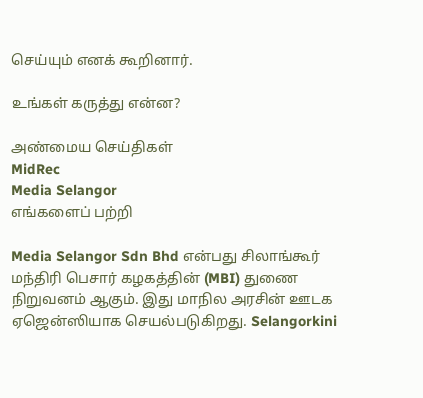செய்யும் எனக் கூறினார்.

உங்கள் கருத்து என்ன?

அண்மைய செய்திகள்
MidRec
Media Selangor
எங்களைப் பற்றி

Media Selangor Sdn Bhd என்பது சிலாங்கூர் மந்திரி பெசார் கழகத்தின் (MBI) துணை நிறுவனம் ஆகும். இது மாநில அரசின் ஊடக ஏஜென்ஸியாக செயல்படுகிறது. Selangorkini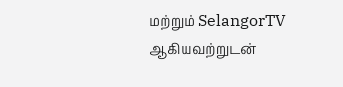மற்றும் SelangorTV ஆகியவற்றுடன்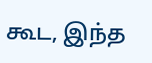கூட, இந்த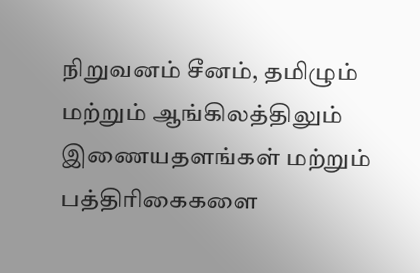நிறுவனம் சீனம், தமிழும் மற்றும் ஆங்கிலத்திலும் இணையதளங்கள் மற்றும் பத்திரிகைகளை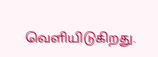வெளியிடுகிறது.